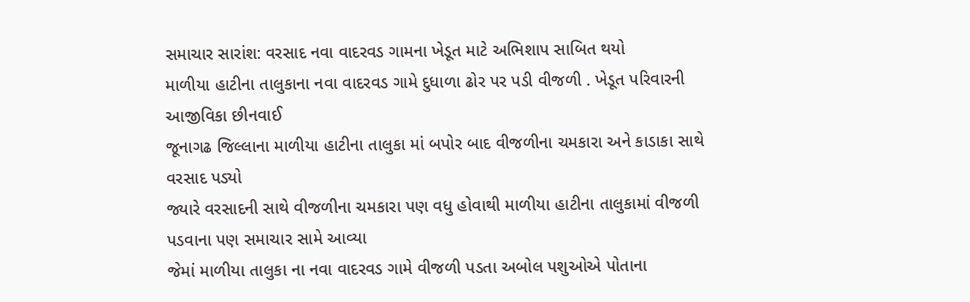સમાચાર સારાંશ: વરસાદ નવા વાદરવડ ગામના ખેડૂત માટે અભિશાપ સાબિત થયો
માળીયા હાટીના તાલુકાના નવા વાદરવડ ગામે દુધાળા ઢોર પર પડી વીજળી . ખેડૂત પરિવારની આજીવિકા છીનવાઈ
જૂનાગઢ જિલ્લાના માળીયા હાટીના તાલુકા માં બપોર બાદ વીજળીના ચમકારા અને કાડાકા સાથે વરસાદ પડ્યો
જ્યારે વરસાદની સાથે વીજળીના ચમકારા પણ વધુ હોવાથી માળીયા હાટીના તાલુકામાં વીજળી પડવાના પણ સમાચાર સામે આવ્યા
જેમાં માળીયા તાલુકા ના નવા વાદરવડ ગામે વીજળી પડતા અબોલ પશુઓએ પોતાના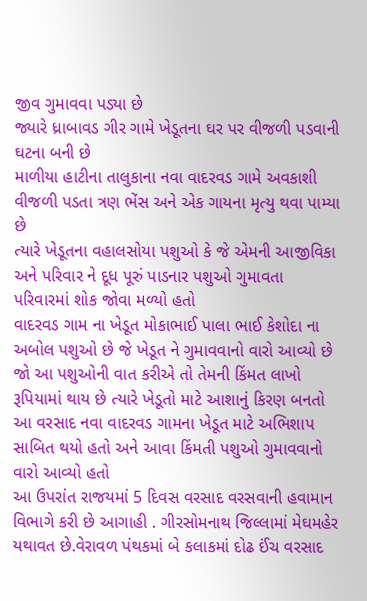જીવ ગુમાવવા પડ્યા છે
જ્યારે ધ્રાબાવડ ગીર ગામે ખેડૂતના ઘર પર વીજળી પડવાની ઘટના બની છે
માળીયા હાટીના તાલુકાના નવા વાદરવડ ગામે અવકાશી વીજળી પડતા ત્રણ ભેંસ અને એક ગાયના મૃત્યુ થવા પામ્યા છે
ત્યારે ખેડૂતના વહાલસોયા પશુઓ કે જે એમની આજીવિકા અને પરિવાર ને દૂધ પૂરું પાડનાર પશુઓ ગુમાવતા પરિવારમાં શોક જોવા મળ્યો હતો
વાદરવડ ગામ ના ખેડૂત મોકાભાઈ પાલા ભાઈ કેશોદા ના અબોલ પશુઓ છે જે ખેડૂત ને ગુમાવવાનો વારો આવ્યો છે
જો આ પશુઓની વાત કરીએ તો તેમની કિંમત લાખો રૂપિયામાં થાય છે ત્યારે ખેડૂતો માટે આશાનું કિરણ બનતો આ વરસાદ નવા વાદરવડ ગામના ખેડૂત માટે અભિશાપ સાબિત થયો હતો અને આવા કિંમતી પશુઓ ગુમાવવાનો વારો આવ્યો હતો
આ ઉપરાંત રાજયમાં 5 દિવસ વરસાદ વરસવાની હવામાન વિભાગે કરી છે આગાહી . ગીરસોમનાથ જિલ્લામાં મેઘમહેર
યથાવત છે.વેરાવળ પંથકમાં બે કલાકમાં દોઢ ઈંચ વરસાદ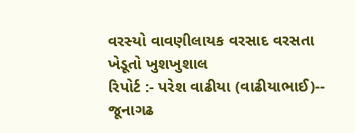વરસ્યો વાવણીલાયક વરસાદ વરસતા ખેડૂતો ખુશખુશાલ
રિપોર્ટ :- પરેશ વાઢીયા (વાઢીયાભાઈ)-- જૂનાગઢ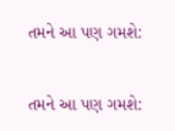તમને આ પણ ગમશે:


તમને આ પણ ગમશે: